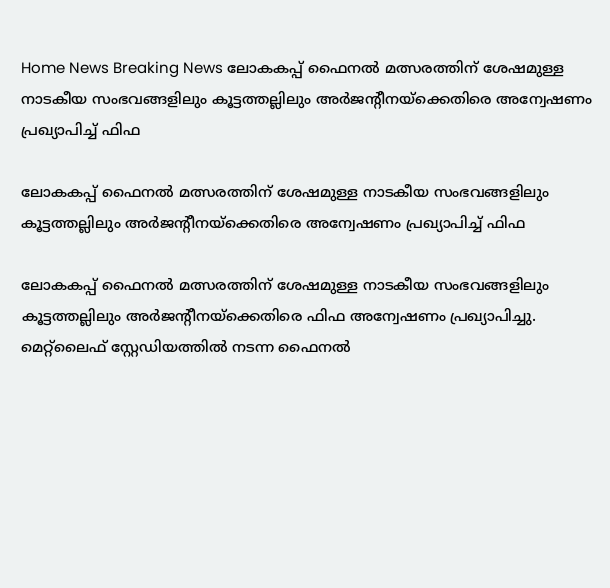Home News Breaking News ലോകകപ്പ് ഫൈനൽ മത്സരത്തിന് ശേഷമുള്ള നാടകീയ സംഭവങ്ങളിലും കൂട്ടത്തല്ലിലും അർജന്റീനയ്‌ക്കെതിരെ അന്വേഷണം പ്രഖ്യാപിച്ച് ഫിഫ

ലോകകപ്പ് ഫൈനൽ മത്സരത്തിന് ശേഷമുള്ള നാടകീയ സംഭവങ്ങളിലും കൂട്ടത്തല്ലിലും അർജന്റീനയ്‌ക്കെതിരെ അന്വേഷണം പ്രഖ്യാപിച്ച് ഫിഫ

ലോകകപ്പ് ഫൈനൽ മത്സരത്തിന് ശേഷമുള്ള നാടകീയ സംഭവങ്ങളിലും കൂട്ടത്തല്ലിലും അർജന്റീനയ്‌ക്കെതിരെ ഫിഫ അന്വേഷണം പ്രഖ്യാപിച്ചു. മെറ്റ്‌ലൈഫ് സ്റ്റേഡിയത്തിൽ നടന്ന ഫൈനൽ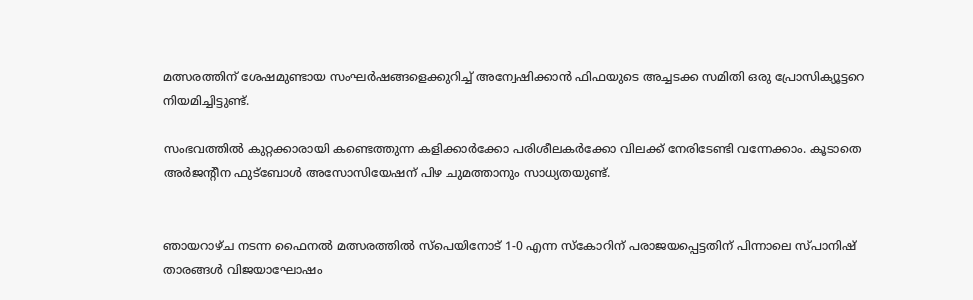മത്സരത്തിന് ശേഷമുണ്ടായ സംഘർഷങ്ങളെക്കുറിച്ച് അന്വേഷിക്കാൻ ഫിഫയുടെ അച്ചടക്ക സമിതി ഒരു പ്രോസിക്യൂട്ടറെ നിയമിച്ചിട്ടുണ്ട്.

സംഭവത്തിൽ കുറ്റക്കാരായി കണ്ടെത്തുന്ന കളിക്കാർക്കോ പരിശീലകർക്കോ വിലക്ക് നേരിടേണ്ടി വന്നേക്കാം. കൂടാതെ അർജന്റീന ഫുട്ബോൾ അസോസിയേഷന് പിഴ ചുമത്താനും സാധ്യതയുണ്ട്.


ഞായറാഴ്ച നടന്ന ഫൈനൽ മത്സരത്തിൽ സ്പെയിനോട് 1-0 എന്ന സ്കോറിന് പരാജയപ്പെട്ടതിന് പിന്നാലെ സ്പാനിഷ് താരങ്ങൾ വിജയാഘോഷം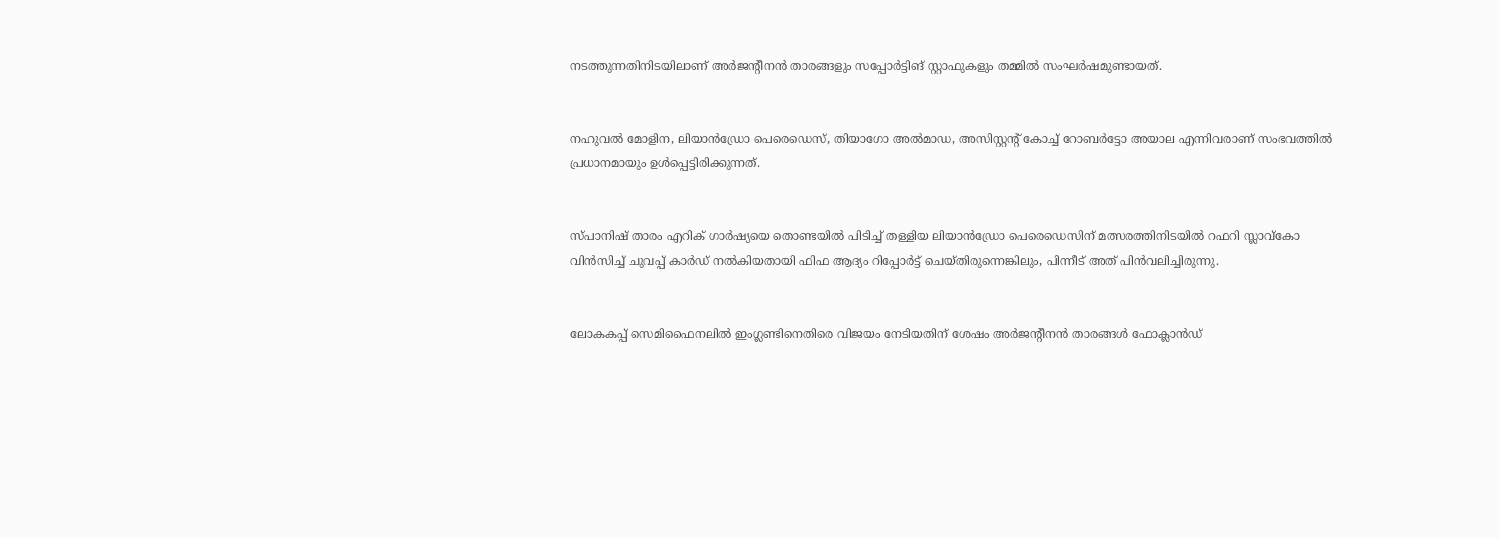നടത്തുന്നതിനിടയിലാണ് അർജന്റീനൻ താരങ്ങളും സപ്പോർട്ടിങ് സ്റ്റാഫുകളും തമ്മിൽ സംഘർഷമുണ്ടായത്.


നഹുവൽ മോളിന, ലിയാൻഡ്രോ പെരെഡെസ്, തിയാഗോ അൽമാഡ, അസിസ്റ്റന്റ് കോച്ച് റോബർട്ടോ അയാല എന്നിവരാണ് സംഭവത്തിൽ പ്രധാനമായും ഉൾപ്പെട്ടിരിക്കുന്നത്.


സ്പാനിഷ് താരം എറിക് ഗാർഷ്യയെ തൊണ്ടയിൽ പിടിച്ച് തള്ളിയ ലിയാൻഡ്രോ പെരെഡെസിന് മത്സരത്തിനിടയിൽ റഫറി സ്ലാവ്കോ വിൻസിച്ച് ചുവപ്പ് കാർഡ് നൽകിയതായി ഫിഫ ആദ്യം റിപ്പോർട്ട് ചെയ്തിരുന്നെങ്കിലും, പിന്നീട് അത് പിൻവലിച്ചിരുന്നു.


ലോകകപ്പ് സെമിഫൈനലിൽ ഇംഗ്ലണ്ടിനെതിരെ വിജയം നേടിയതിന് ശേഷം അർജന്റീനൻ താരങ്ങൾ ഫോക്ലാൻഡ്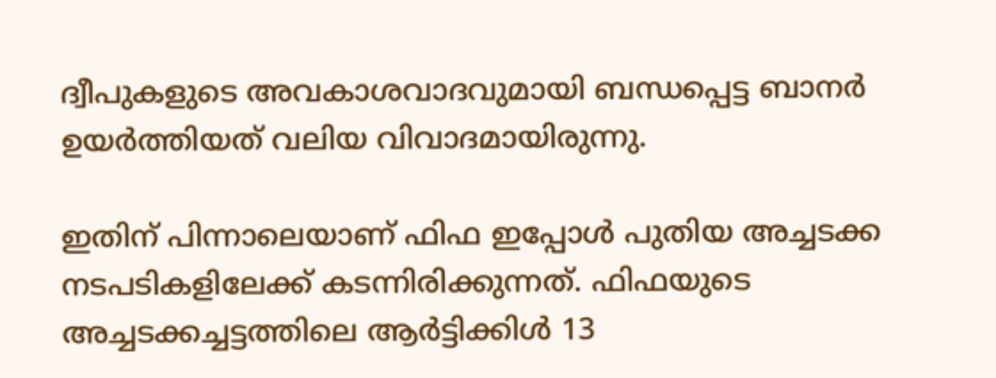ദ്വീപുകളുടെ അവകാശവാദവുമായി ബന്ധപ്പെട്ട ബാനർ ഉയർത്തിയത് വലിയ വിവാദമായിരുന്നു.

ഇതിന് പിന്നാലെയാണ് ഫിഫ ഇപ്പോൾ പുതിയ അച്ചടക്ക നടപടികളിലേക്ക് കടന്നിരിക്കുന്നത്. ഫിഫയുടെ അച്ചടക്കച്ചട്ടത്തിലെ ആർട്ടിക്കിൾ 13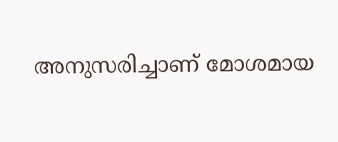അനുസരിച്ചാണ് മോശമായ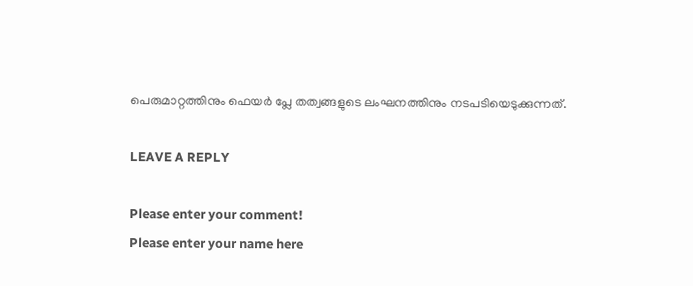പെരുമാറ്റത്തിനും ഫെയർ പ്ലേ തത്വങ്ങളുടെ ലംഘനത്തിനും നടപടിയെടുക്കുന്നത്.

LEAVE A REPLY

Please enter your comment!
Please enter your name here